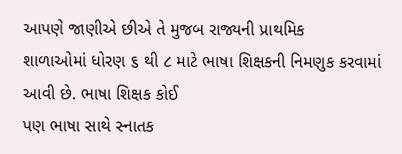આપણે જાણીએ છીએ તે મુજબ રાજ્યની પ્રાથમિક
શાળાઓમાં ધોરણ ૬ થી ૮ માટે ભાષા શિક્ષકની નિમણુક કરવામાં આવી છે. ભાષા શિક્ષક કોઈ
પણ ભાષા સાથે સ્નાતક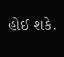હોઈ શકે.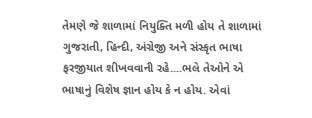તેમણે જે શાળામાં નિયુક્તિ મળી હોય તે શાળામાં
ગુજરાતી, હિન્દી, અંગ્રેજી અને સંસ્કૃત ભાષા ફરજીયાત શીખવવાની રહે....ભલે તેઓને એ
ભાષાનું વિશેષ જ્ઞાન હોય કે ન હોય. એવાં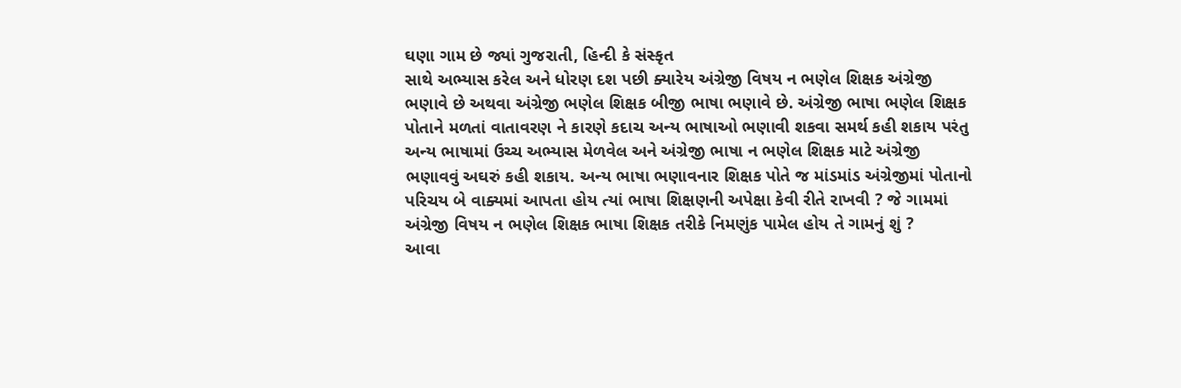ઘણા ગામ છે જ્યાં ગુજરાતી, હિન્દી કે સંસ્કૃત
સાથે અભ્યાસ કરેલ અને ધોરણ દશ પછી ક્યારેય અંગ્રેજી વિષય ન ભણેલ શિક્ષક અંગ્રેજી
ભણાવે છે અથવા અંગ્રેજી ભણેલ શિક્ષક બીજી ભાષા ભણાવે છે. અંગ્રેજી ભાષા ભણેલ શિક્ષક
પોતાને મળતાં વાતાવરણ ને કારણે કદાચ અન્ય ભાષાઓ ભણાવી શકવા સમર્થ કહી શકાય પરંતુ
અન્ય ભાષામાં ઉચ્ચ અભ્યાસ મેળવેલ અને અંગ્રેજી ભાષા ન ભણેલ શિક્ષક માટે અંગ્રેજી
ભણાવવું અઘરું કહી શકાય. અન્ય ભાષા ભણાવનાર શિક્ષક પોતે જ માંડમાંડ અંગ્રેજીમાં પોતાનો
પરિચય બે વાક્યમાં આપતા હોય ત્યાં ભાષા શિક્ષણની અપેક્ષા કેવી રીતે રાખવી ? જે ગામમાં
અંગ્રેજી વિષય ન ભણેલ શિક્ષક ભાષા શિક્ષક તરીકે નિમણુંક પામેલ હોય તે ગામનું શું ?
આવા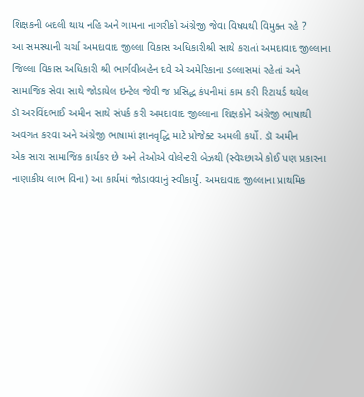શિક્ષકની બદલી થાય નહિ અને ગામના નાગરીકો અંગ્રેજી જેવા વિષયથી વિમુક્ત રહે ?
આ સમસ્યાની ચર્ચા અમદાવાદ જીલ્લા વિકાસ અધિકારીશ્રી સાથે કરાતાં અમદાવાદ જીલ્લાના
જિલ્લા વિકાસ અધિકારી શ્રી ભાર્ગવીબહેન દવે એ અમેરિકાના ડલ્લાસમાં રહેતાં અને
સામાજિક સેવા સાથે જોડાયેલ ઇન્ટેલ જેવી જ પ્રસિદ્ધ કંપનીમાં કામ કરી રિટાયર્ડ થયેલ
ડૉ અરવિંદભાઈ અમીન સાથે સંપર્ક કરી અમદાવાદ જીલ્લાના શિક્ષકોને અંગ્રેજી ભાષાથી
અવગત કરવા અને અંગ્રેજી ભાષામાં જ્ઞાનવૃદ્ધિ માટે પ્રોજેક્ટ અમલી કર્યો. ડૉ અમીન
એક સારા સામાજિક કાર્યકર છે અને તેઓએ વોલેન્ટરી બેઝથી (સ્વેચ્છાએ કોઈ પણ પ્રકારના
નાણાકીય લાભ વિના) આ કાર્યમાં જોડાવવાનું સ્વીકાર્યું. અમદાવાદ જીલ્લાના પ્રાથમિક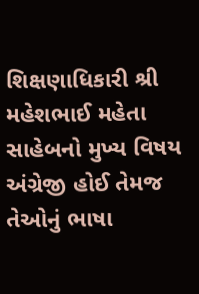શિક્ષણાધિકારી શ્રી મહેશભાઈ મહેતા સાહેબનો મુખ્ય વિષય અંગ્રેજી હોઈ તેમજ તેઓનું ભાષા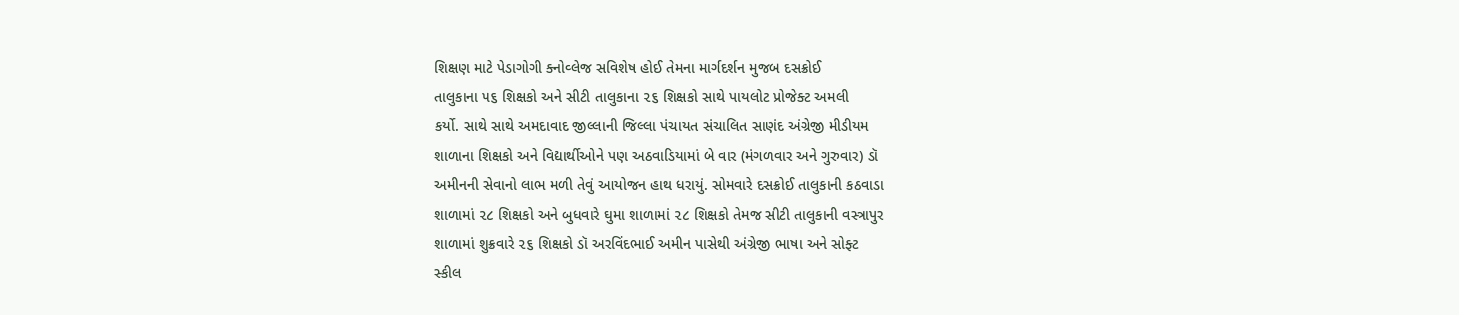શિક્ષણ માટે પેડાગોગી ક્નોવ્લેજ સવિશેષ હોઈ તેમના માર્ગદર્શન મુજબ દસક્રોઈ
તાલુકાના ૫૬ શિક્ષકો અને સીટી તાલુકાના ૨૬ શિક્ષકો સાથે પાયલોટ પ્રોજેક્ટ અમલી
કર્યો. સાથે સાથે અમદાવાદ જીલ્લાની જિલ્લા પંચાયત સંચાલિત સાણંદ અંગ્રેજી મીડીયમ
શાળાના શિક્ષકો અને વિદ્યાર્થીઓને પણ અઠવાડિયામાં બે વાર (મંગળવાર અને ગુરુવાર) ડૉ
અમીનની સેવાનો લાભ મળી તેવું આયોજન હાથ ધરાયું. સોમવારે દસક્રોઈ તાલુકાની કઠવાડા
શાળામાં ૨૮ શિક્ષકો અને બુધવારે ઘુમા શાળામાં ૨૮ શિક્ષકો તેમજ સીટી તાલુકાની વસ્ત્રાપુર
શાળામાં શુક્રવારે ૨૬ શિક્ષકો ડૉ અરવિંદભાઈ અમીન પાસેથી અંગ્રેજી ભાષા અને સોફ્ટ
સ્કીલ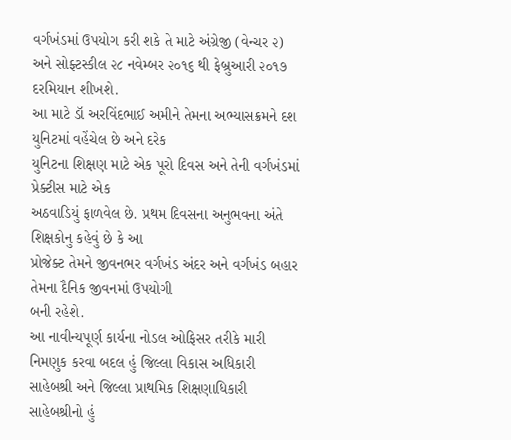વર્ગખંડમાં ઉપયોગ કરી શકે તે માટે અંગ્રેજી (વેન્ચર ૨) અને સોફ્ટસ્કીલ ૨૮ નવેમ્બર ૨૦૧૬ થી ફેબ્રુઆરી ૨૦૧૭ દરમિયાન શીખશે.
આ માટે ડૉ અરવિંદભાઈ અમીને તેમના અભ્યાસક્રમને દશ યુનિટમાં વહેંચેલ છે અને દરેક
યુનિટના શિક્ષણ માટે એક પૂરો દિવસ અને તેની વર્ગખંડમાં પ્રેક્ટીસ માટે એક
અઠવાડિયું ફાળવેલ છે. પ્રથમ દિવસના અનુભવના અંતે શિક્ષકોનુ કહેવું છે કે આ
પ્રોજેક્ટ તેમને જીવનભર વર્ગખંડ અંદર અને વર્ગખંડ બહાર તેમના દૈનિક જીવનમાં ઉપયોગી
બની રહેશે.
આ નાવીન્યપૂર્ણ કાર્યના નોડલ ઓફિસર તરીકે મારી નિમણુક કરવા બદલ હું જિલ્લા વિકાસ અધિકારી સાહેબશ્રી અને જિલ્લા પ્રાથમિક શિક્ષણાધિકારી સાહેબશ્રીનો હું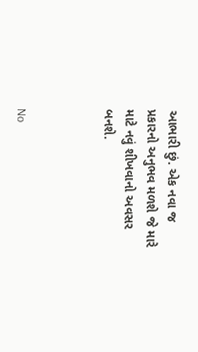આભારી છું. એક નવા જ પ્રકારનો અનુભવ મળશે જે મારે માટે નવું શીખવાનો અવસર બનશે.



No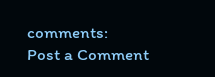comments:
Post a Comment